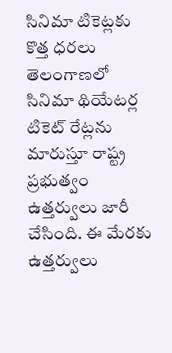సినిమా టికెట్లకు కొత్త ధరలు
తెలంగాణలో సినిమా థియేటర్ల టికెట్ రేట్లను మారుస్తూ రాష్ట్ర ప్రభుత్వం ఉత్తర్వులు జారీ చేసింది. ఈ మేరకు ఉత్తర్వులు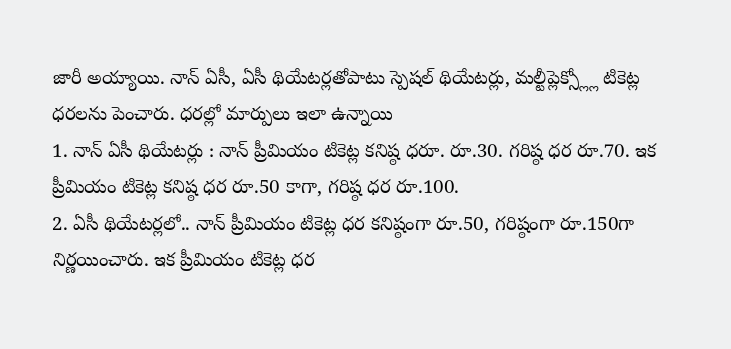జారీ అయ్యాయి. నాన్ ఏసీ, ఏసీ థియేటర్లతోపాటు స్పెషల్ థియేటర్లు, మల్టీప్లెక్స్ల్లో టికెట్ల ధరలను పెంచారు. ధరల్లో మార్పులు ఇలా ఉన్నాయి
1. నాన్ ఏసీ థియేటర్లు : నాన్ ప్రీమియం టికెట్ల కనిష్ఠ ధరూ. రూ.30. గరిష్ఠ ధర రూ.70. ఇక ప్రీమియం టికెట్ల కనిష్ఠ ధర రూ.50 కాగా, గరిష్ఠ ధర రూ.100.
2. ఏసీ థియేటర్లలో.. నాన్ ప్రీమియం టికెట్ల ధర కనిష్ఠంగా రూ.50, గరిష్ఠంగా రూ.150గా నిర్ణయించారు. ఇక ప్రీమియం టికెట్ల ధర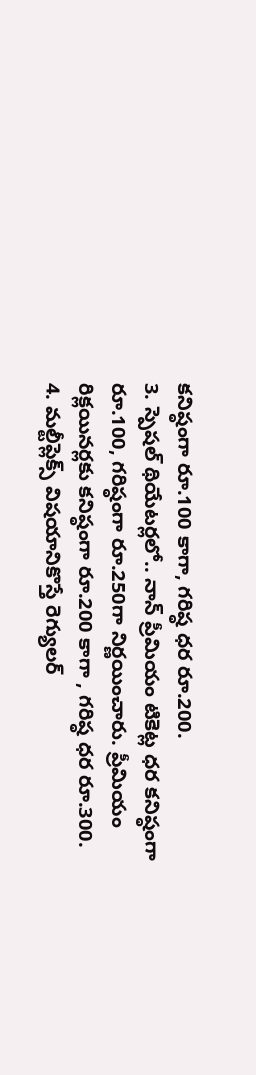కనిష్ఠంగా రూ.100 కాగా, గరిష్ఠ ధర రూ.200.
3. స్పెషల్ థియేటర్లలో.. నాన్ ప్రీమియం టికెట్ల ధర కనిష్ఠంగా రూ.100, గరిష్ఠంగా రూ.250గా నిర్ణయించారు. ప్రీమియం రిక్లయినర్లకు కనిష్ఠంగా రూ.200 కాగా , గరిష్ఠ ధర రూ.300.
4. మల్టీప్లెక్స్ విషయానికొస్తే రెగ్యులర్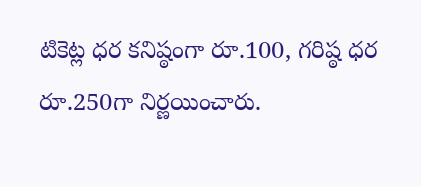టికెట్ల ధర కనిష్ఠంగా రూ.100, గరిష్ఠ ధర రూ.250గా నిర్ణయించారు.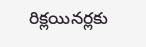రిక్లయినర్లకు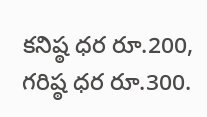కనిష్ఠ ధర రూ.200, గరిష్ఠ ధర రూ.300.